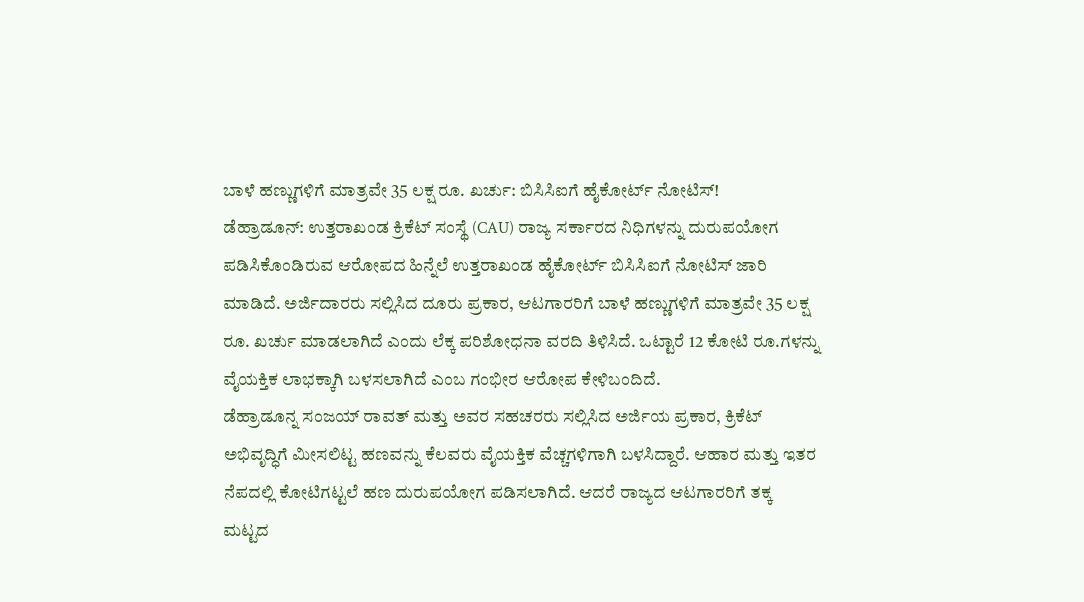ಬಾಳೆ ಹಣ್ಣುಗಳಿಗೆ ಮಾತ್ರವೇ 35 ಲಕ್ಷ ರೂ. ಖರ್ಚು: ಬಿಸಿಸಿಐಗೆ ಹೈಕೋರ್ಟ್ ನೋಟಿಸ್!
ಡೆಹ್ರಾಡೂನ್: ಉತ್ತರಾಖಂಡ ಕ್ರಿಕೆಟ್ ಸಂಸ್ಥೆ (CAU) ರಾಜ್ಯ ಸರ್ಕಾರದ ನಿಧಿಗಳನ್ನು ದುರುಪಯೋಗ ಪಡಿಸಿಕೊಂಡಿರುವ ಆರೋಪದ ಹಿನ್ನೆಲೆ ಉತ್ತರಾಖಂಡ ಹೈಕೋರ್ಟ್ ಬಿಸಿಸಿಐಗೆ ನೋಟಿಸ್ ಜಾರಿ ಮಾಡಿದೆ. ಅರ್ಜಿದಾರರು ಸಲ್ಲಿಸಿದ ದೂರು ಪ್ರಕಾರ, ಆಟಗಾರರಿಗೆ ಬಾಳೆ ಹಣ್ಣುಗಳಿಗೆ ಮಾತ್ರವೇ 35 ಲಕ್ಷ ರೂ. ಖರ್ಚು ಮಾಡಲಾಗಿದೆ ಎಂದು ಲೆಕ್ಕ ಪರಿಶೋಧನಾ ವರದಿ ತಿಳಿಸಿದೆ. ಒಟ್ಟಾರೆ 12 ಕೋಟಿ ರೂ.ಗಳನ್ನು ವೈಯಕ್ತಿಕ ಲಾಭಕ್ಕಾಗಿ ಬಳಸಲಾಗಿದೆ ಎಂಬ ಗಂಭೀರ ಆರೋಪ ಕೇಳಿಬಂದಿದೆ.
ಡೆಹ್ರಾಡೂನ್ನ ಸಂಜಯ್ ರಾವತ್ ಮತ್ತು ಅವರ ಸಹಚರರು ಸಲ್ಲಿಸಿದ ಅರ್ಜಿಯ ಪ್ರಕಾರ, ಕ್ರಿಕೆಟ್ ಅಭಿವೃದ್ಧಿಗೆ ಮೀಸಲಿಟ್ಟ ಹಣವನ್ನು ಕೆಲವರು ವೈಯಕ್ತಿಕ ವೆಚ್ಚಗಳಿಗಾಗಿ ಬಳಸಿದ್ದಾರೆ. ಆಹಾರ ಮತ್ತು ಇತರ ನೆಪದಲ್ಲಿ ಕೋಟಿಗಟ್ಟಲೆ ಹಣ ದುರುಪಯೋಗ ಪಡಿಸಲಾಗಿದೆ. ಆದರೆ ರಾಜ್ಯದ ಆಟಗಾರರಿಗೆ ತಕ್ಕ ಮಟ್ಟದ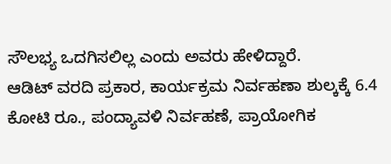ಸೌಲಭ್ಯ ಒದಗಿಸಲಿಲ್ಲ ಎಂದು ಅವರು ಹೇಳಿದ್ದಾರೆ.
ಆಡಿಟ್ ವರದಿ ಪ್ರಕಾರ, ಕಾರ್ಯಕ್ರಮ ನಿರ್ವಹಣಾ ಶುಲ್ಕಕ್ಕೆ 6.4 ಕೋಟಿ ರೂ., ಪಂದ್ಯಾವಳಿ ನಿರ್ವಹಣೆ, ಪ್ರಾಯೋಗಿಕ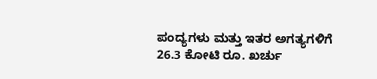ಪಂದ್ಯಗಳು ಮತ್ತು ಇತರ ಅಗತ್ಯಗಳಿಗೆ 26.3 ಕೋಟಿ ರೂ. ಖರ್ಚು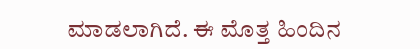ಮಾಡಲಾಗಿದೆ. ಈ ಮೊತ್ತ ಹಿಂದಿನ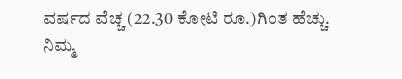ವರ್ಷದ ವೆಚ್ಚ (22.30 ಕೋಟಿ ರೂ.)ಗಿಂತ ಹೆಚ್ಚು.
ನಿಮ್ಮ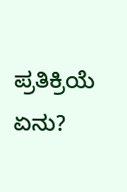ಪ್ರತಿಕ್ರಿಯೆ ಏನು?